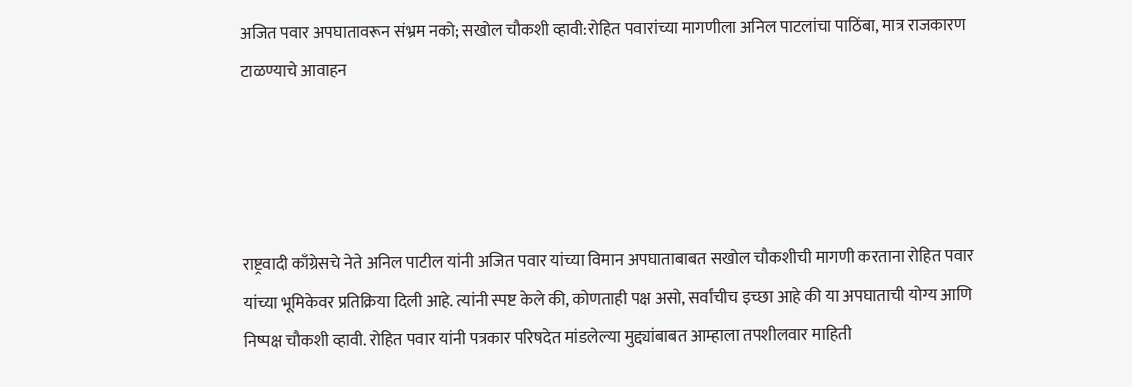अजित पवार अपघातावरून संभ्रम नको; सखोल चौकशी व्हावी:रोहित पवारांच्या मागणीला अनिल पाटलांचा पाठिंबा, मात्र राजकारण टाळण्याचे आवाहन




राष्ट्रवादी काँग्रेसचे नेते अनिल पाटील यांनी अजित पवार यांच्या विमान अपघाताबाबत सखोल चौकशीची मागणी करताना रोहित पवार यांच्या भूमिकेवर प्रतिक्रिया दिली आहे. त्यांनी स्पष्ट केले की, कोणताही पक्ष असो, सर्वांचीच इच्छा आहे की या अपघाताची योग्य आणि निष्पक्ष चौकशी व्हावी. रोहित पवार यांनी पत्रकार परिषदेत मांडलेल्या मुद्द्यांबाबत आम्हाला तपशीलवार माहिती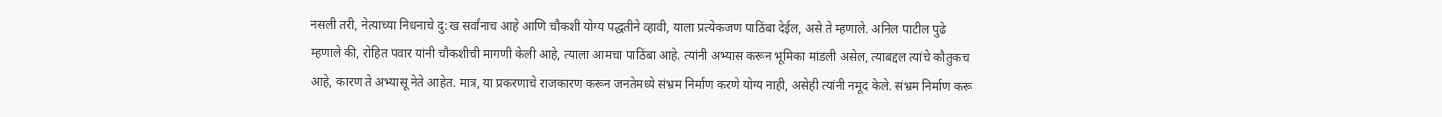नसली तरी, नेत्याच्या निधनाचे दु:ख सर्वांनाच आहे आणि चौकशी योग्य पद्धतीने व्हावी, याला प्रत्येकजण पाठिंबा देईल, असे ते म्हणाले. अनिल पाटील पुढे म्हणाले की, रोहित पवार यांनी चौकशीची मागणी केली आहे, त्याला आमचा पाठिंबा आहे. त्यांनी अभ्यास करून भूमिका मांडली असेल, त्याबद्दल त्यांचे कौतुकच आहे, कारण ते अभ्यासू नेते आहेत. मात्र, या प्रकरणाचे राजकारण करून जनतेमध्ये संभ्रम निर्माण करणे योग्य नाही, असेही त्यांनी नमूद केले. संभ्रम निर्माण करू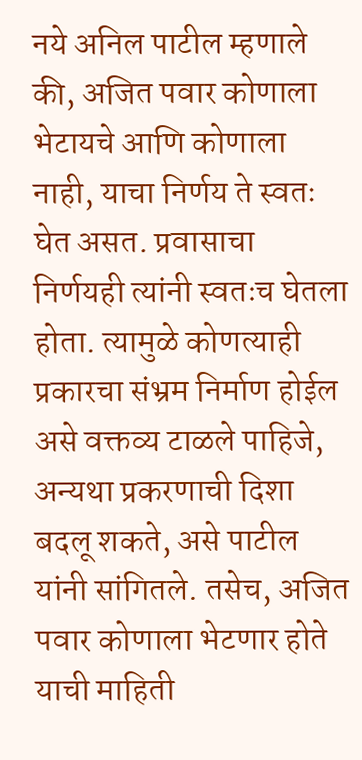नये अनिल पाटील म्हणाले की, अजित पवार कोणाला भेटायचे आणि कोणाला नाही, याचा निर्णय ते स्वतः घेत असत. प्रवासाचा निर्णयही त्यांनी स्वतःच घेतला होता. त्यामुळे कोणत्याही प्रकारचा संभ्रम निर्माण होईल असे वक्तव्य टाळले पाहिजे, अन्यथा प्रकरणाची दिशा बदलू शकते, असे पाटील यांनी सांगितले. तसेच, अजित पवार कोणाला भेटणार होते याची माहिती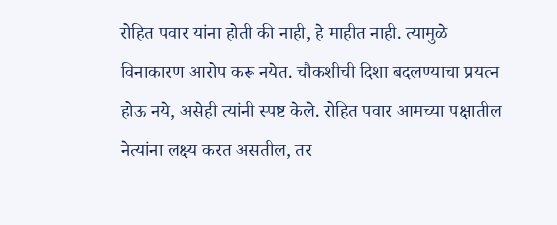रोहित पवार यांना होती की नाही, हे माहीत नाही. त्यामुळे विनाकारण आरोप करू नयेत. चौकशीची दिशा बदलण्याचा प्रयत्न होऊ नये, असेही त्यांनी स्पष्ट केले. रोहित पवार आमच्या पक्षातील नेत्यांना लक्ष्य करत असतील, तर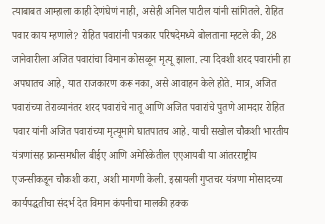त्याबाबत आम्हाला काही देणंघेणं नाही, असेही अनिल पाटील यांनी सांगितले. रोहित पवार काय म्हणाले? रोहित पवारांनी पत्रकार परिषदेमध्ये बोलताना म्हटले की, 28 जानेवारीला अजित पवारांचा विमान कोसळून मृत्यू झाला. त्या दिवशी शरद पवारांनी हा अपघातच आहे, यात राजकारण करू नका, असे आवाहन केले होते. मात्र, अजित पवारांच्या तेराव्यानंतर शरद पवारांचे नातू आणि अजित पवारांचे पुतणे आमदार रोहित पवार यांनी अजित पवारांच्या मृत्यूमागे घातपातच आहे. याची सखोल चौकशी भारतीय यंत्रणांसह फ्रान्समधील बीईए आणि अमेरिकेतील एएआयबी या आंतरराष्ट्रीय एजन्सीकडून चौकशी करा, अशी मागणी केली. इस्रायली गुप्तचर यंत्रणा मोसादच्या कार्यपद्धतीचा संदर्भ देत विमान कंपनीचा मालकी हक्क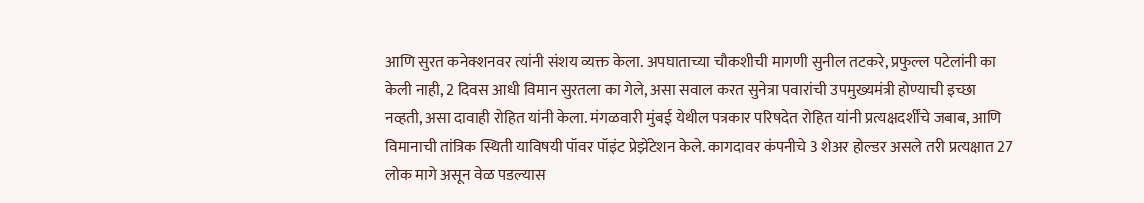आणि सुरत कनेक्शनवर त्यांनी संशय व्यक्त केला. अपघाताच्या चौकशीची मागणी सुनील तटकरे, प्रफुल्ल पटेलांनी का केली नाही, 2 दिवस आधी विमान सुरतला का गेले, असा सवाल करत सुनेत्रा पवारांची उपमुख्यमंत्री होण्याची इच्छा नव्हती, असा दावाही रोहित यांनी केला. मंगळवारी मुंबई येथील पत्रकार परिषदेत रोहित यांनी प्रत्यक्षदर्शींचे जबाब, आणि विमानाची तांत्रिक स्थिती याविषयी पॉवर पॉइंट प्रेझेंटेशन केले. कागदावर कंपनीचे 3 शेअर होल्डर असले तरी प्रत्यक्षात 27 लोक मागे असून वेळ पडल्यास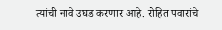त्यांची नावे उघड करणार आहे. रोहित पवारांचे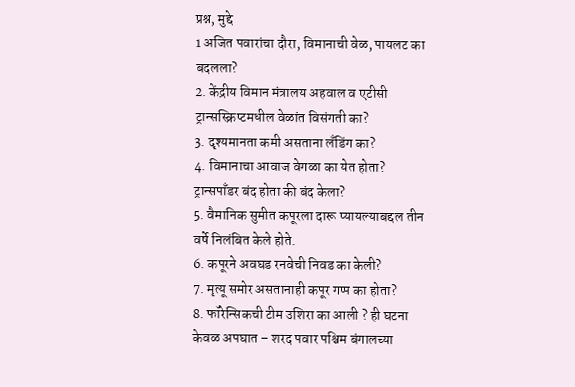प्रश्न, मुद्दे
1 अजित पवारांचा दौरा, विमानाची वेळ, पायलट का बदलला?
2. केंद्रीय विमान मंत्रालय अहवाल व एटीसी ट्रान्सस्क्रिप्टमधील वेळांत विसंगती का?
3. दृश्यमानता कमी असताना लँडिंग का?
4. विमानाचा आवाज वेगळा का येत होता? ट्रान्सपाँडर बंद होता की बंद केला?
5. वैमानिक सुमीत कपूरला दारू प्यायल्याबद्दल तीन वर्षे निलंबित केले होते.
6. कपूरने अवघड रनवेची निवड का केली?
7. मृत्यू समोर असतानाही कपूर गप्प का होता?
8. फॉरेन्सिकची टीम उशिरा का आली ? ही घटना केवळ अपघात – शरद पवार पश्चिम बंगालच्या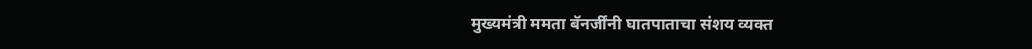मुख्यमंत्री ममता बॅनर्जींनी घातपाताचा संशय व्यक्त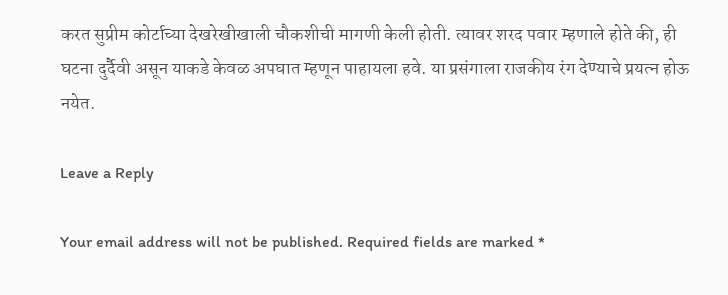करत सुप्रीम कोर्टाच्या देखरेखीखाली चौकशीची मागणी केली होती. त्यावर शरद पवार म्हणाले होते की, ही घटना दुर्दैवी असून याकडे केवळ अपघात म्हणून पाहायला हवे. या प्रसंगाला राजकीय रंग देण्याचे प्रयत्न होऊ नयेत.

Leave a Reply

Your email address will not be published. Required fields are marked *